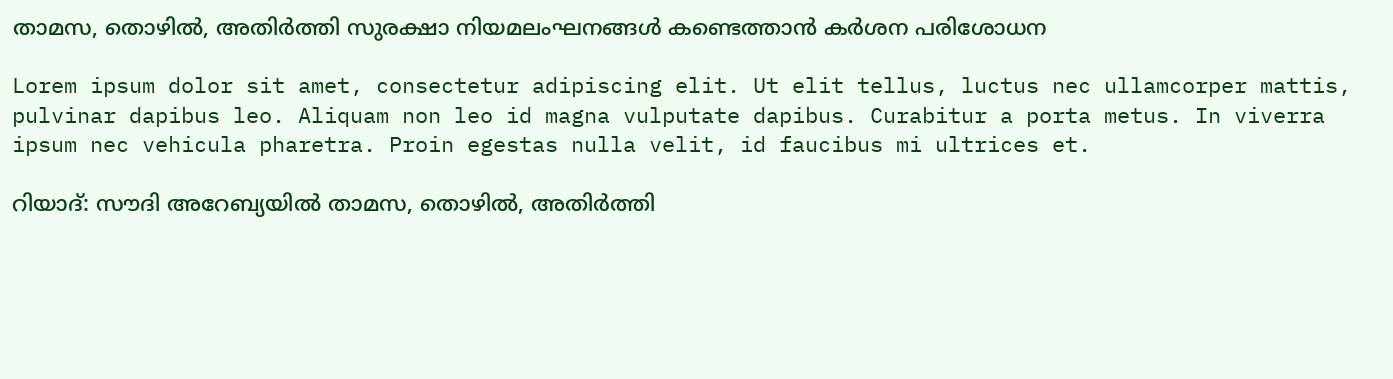താമസ, തൊഴിൽ, അതിർത്തി സുരക്ഷാ നിയമലംഘനങ്ങൾ കണ്ടെത്താൻ കർശന പരിശോധന

Lorem ipsum dolor sit amet, consectetur adipiscing elit. Ut elit tellus, luctus nec ullamcorper mattis, pulvinar dapibus leo. Aliquam non leo id magna vulputate dapibus. Curabitur a porta metus. In viverra ipsum nec vehicula pharetra. Proin egestas nulla velit, id faucibus mi ultrices et.

റിയാദ്: സൗദി അറേബ്യയിൽ താമസ, തൊഴിൽ, അതിർത്തി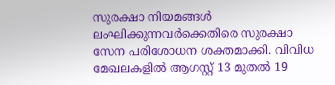സുരക്ഷാ നിയമങ്ങൾ ലംഘിക്കുന്നവർക്കെതിരെ സുരക്ഷാ സേന പരിശോധന ശക്തമാക്കി. വിവിധ മേഖലകളിൽ ആഗസ്റ്റ് 13 മുതൽ 19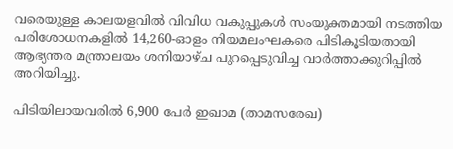വരെയുള്ള കാലയളവിൽ വിവിധ വകുപ്പുകൾ സംയുക്തമായി നടത്തിയ പരിശോധനകളിൽ 14,260-ഓളം നിയമലംഘകരെ പിടികൂടിയതായി ആഭ്യന്തര മന്ത്രാലയം ശനിയാഴ്ച പുറപ്പെടുവിച്ച വാർത്താക്കുറിപ്പിൽ അറിയിച്ചു.

പിടിയിലായവരിൽ 6,900 പേർ ഇഖാമ (താമസരേഖ)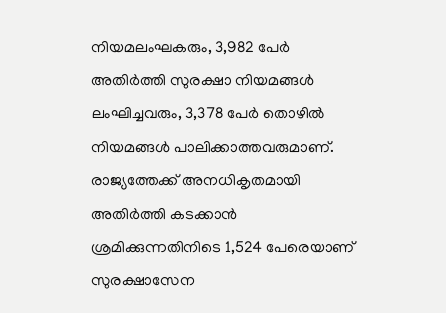നിയമലംഘകരും, 3,982 പേർ അതിർത്തി സുരക്ഷാ നിയമങ്ങൾ ലംഘിച്ചവരും, 3,378 പേർ തൊഴിൽ നിയമങ്ങൾ പാലിക്കാത്തവരുമാണ്. രാജ്യത്തേക്ക് അനധികൃതമായി അതിർത്തി കടക്കാൻ ശ്രമിക്കുന്നതിനിടെ 1,524 പേരെയാണ് സുരക്ഷാസേന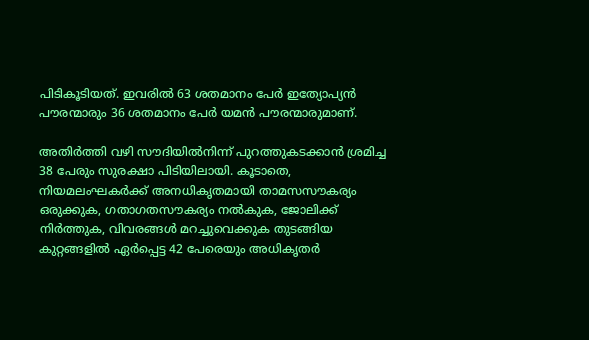പിടികൂടിയത്. ഇവരിൽ 63 ശതമാനം പേർ ഇത്യോപ്യൻ പൗരന്മാരും 36 ശതമാനം പേർ യമൻ പൗരന്മാരുമാണ്.

അതിർത്തി വഴി സൗദിയിൽനിന്ന് പുറത്തുകടക്കാൻ ശ്രമിച്ച 38 പേരും സുരക്ഷാ പിടിയിലായി. കൂടാതെ, നിയമലംഘകർക്ക് അനധികൃതമായി താമസസൗകര്യം ഒരുക്കുക, ഗതാഗതസൗകര്യം നൽകുക, ജോലിക്ക് നിർത്തുക, വിവരങ്ങൾ മറച്ചുവെക്കുക തുടങ്ങിയ കുറ്റങ്ങളിൽ ഏർപ്പെട്ട 42 പേരെയും അധികൃതർ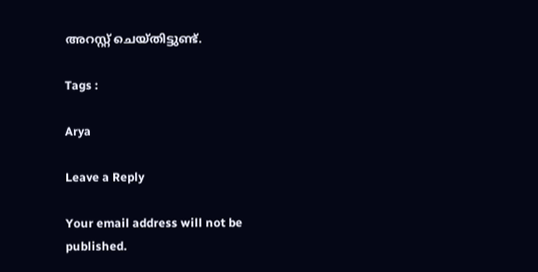അറസ്റ്റ് ചെയ്തിട്ടുണ്ട്.

Tags :

Arya

Leave a Reply

Your email address will not be published.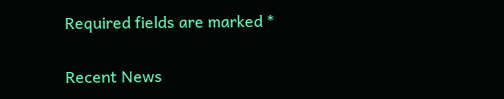Required fields are marked *

Recent News